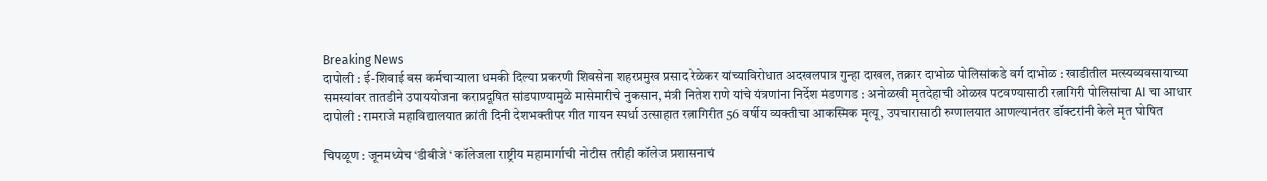Breaking News
दापोली : ई-शिवाई बस कर्मचाऱ्याला धमकी दिल्या प्रकरणी शिवसेना शहरप्रमुख प्रसाद रेळेकर यांच्याविरोधात अदखलपात्र गुन्हा दाखल, तक्रार दाभोळ पोलिसांकडे वर्ग दाभोळ : खाडीतील मत्स्यव्यवसायाच्या समस्यांवर तातडीने उपाययोजना कराप्रदूषित सांडपाण्यामुळे मासेमारीचे नुकसान, मंत्री नितेश राणे यांचे यंत्रणांना निर्देश मंडणगड : अनोळखी मृतदेहाची ओळख पटवण्यासाठी रत्नागिरी पोलिसांचा AI चा आधार दापोली : रामराजे महाविद्यालयात क्रांती दिनी देशभक्तीपर गीत गायन स्पर्धा उत्साहात रत्नागिरीत 56 वर्षीय व्यक्तीचा आकस्मिक मृत्यू, उपचारासाठी रुग्णालयात आणल्यानंतर डॉक्टरांनी केले मृत घोषित

चिपळूण : जूनमध्येच ‘डीबीजे ‘ कॉलेजला राष्ट्रीय महामार्गाची नोटीस तरीही कॉलेज प्रशासनाचं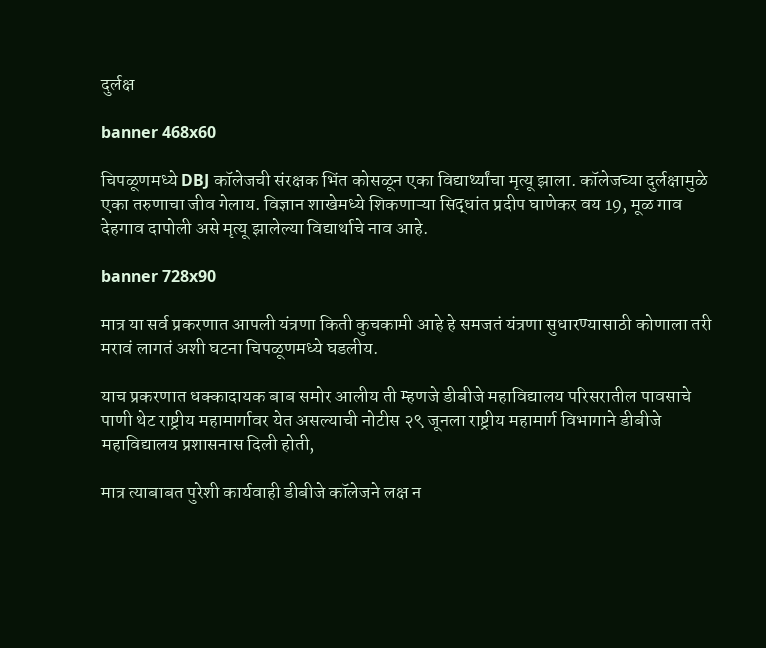दुर्लक्ष

banner 468x60

चिपळूणमध्ये DBJ कॉलेजची संरक्षक भिंत कोसळून एका विद्यार्थ्यांचा मृत्यू झाला. कॉलेजच्या दुर्लक्षामुळे एका तरुणाचा जीव गेलाय. विज्ञान शाखेमध्ये शिकणाऱ्या सिद्धांत प्रदीप घाणेकर वय 19, मूळ गाव देहगाव दापोली असे मृत्यू झालेल्या विद्यार्थाचे नाव आहे.

banner 728x90

मात्र या सर्व प्रकरणात आपली यंत्रणा किती कुचकामी आहे हे समजतं यंत्रणा सुधारण्यासाठी कोणाला तरी मरावं लागतं अशी घटना चिपळूणमध्ये घडलीय.

याच प्रकरणात धक्कादायक बाब समोर आलीय ती म्हणजे डीबीजे महाविद्यालय परिसरातील पावसाचे पाणी थेट राष्ट्रीय महामार्गावर येत असल्याची नोटीस २९ जूनला राष्ट्रीय महामार्ग विभागाने डीबीजे महाविद्यालय प्रशासनास दिली होती,

मात्र त्याबाबत पुरेशी कार्यवाही डीबीजे कॉलेजने लक्ष न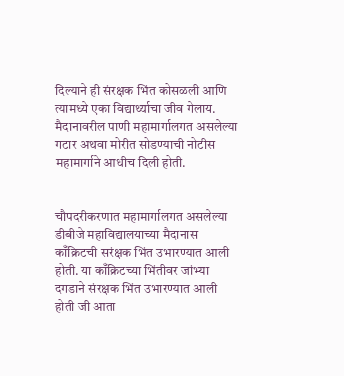दिल्याने ही संरक्षक भिंत कोसळली आणि त्यामध्ये एका विद्यार्थ्याचा जीव गेलाय. मैदानावरील पाणी महामार्गालगत असलेल्या गटार अथवा मोरीत सोडण्याची नोटीस महामार्गाने आधीच दिली होती.


चौपदरीकरणात महामार्गालगत असलेल्या डीबीजे महाविद्यालयाच्या मैदानास काँक्रिटची सरंक्षक भिंत उभारण्यात आली होती. या काँक्रिटच्या भिंतीवर जांभ्या दगडाने संरक्षक भिंत उभारण्यात आली होती जी आता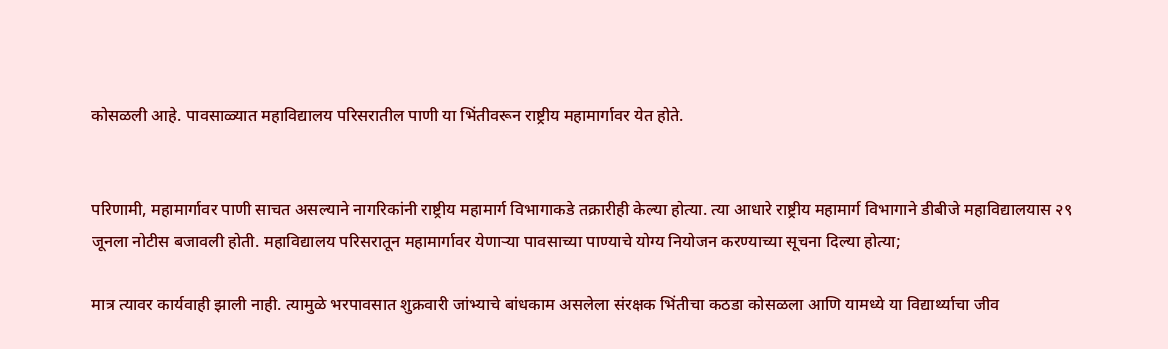कोसळली आहे. पावसाळ्यात महाविद्यालय परिसरातील पाणी या भिंतीवरून राष्ट्रीय महामार्गावर येत होते.


परिणामी, महामार्गावर पाणी साचत असल्याने नागरिकांनी राष्ट्रीय महामार्ग विभागाकडे तक्रारीही केल्या होत्या. त्या आधारे राष्ट्रीय महामार्ग विभागाने डीबीजे महाविद्यालयास २९ जूनला नोटीस बजावली होती. महाविद्यालय परिसरातून महामार्गावर येणाऱ्या पावसाच्या पाण्याचे योग्य नियोजन करण्याच्या सूचना दिल्या होत्या;

मात्र त्यावर कार्यवाही झाली नाही. त्यामुळे भरपावसात शुक्रवारी जांभ्याचे बांधकाम असलेला संरक्षक भिंतीचा कठडा कोसळला आणि यामध्ये या विद्यार्थ्याचा जीव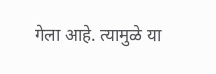गेला आहे. त्यामुळे या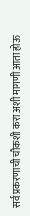सर्व प्रकरणाची चौकशी करा अशी मागणी आता होऊ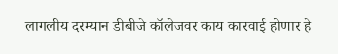लागलीय दरम्यान डीबीजे कॉलेजवर काय कारवाई होणार हे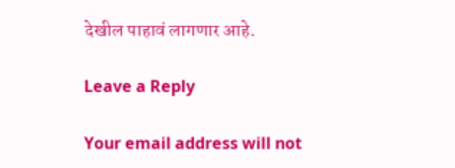देखील पाहावं लागणार आहे.

Leave a Reply

Your email address will not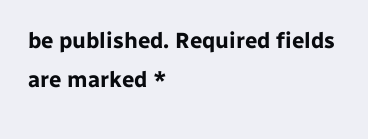be published. Required fields are marked *